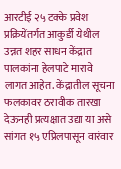आरटीई २५ टक्के प्रवेश प्रक्रियेंतर्गत आकुर्डी येथील उन्नत शहर साधन केंद्रात पालकांना हेलपाटे मारावे लागत आहेत. केंद्रातील सूचना फलकावर ठरावीक तारखा देऊनही प्रत्यक्षात उद्या या असे सांगत १५ एप्रिलपासून वारंवार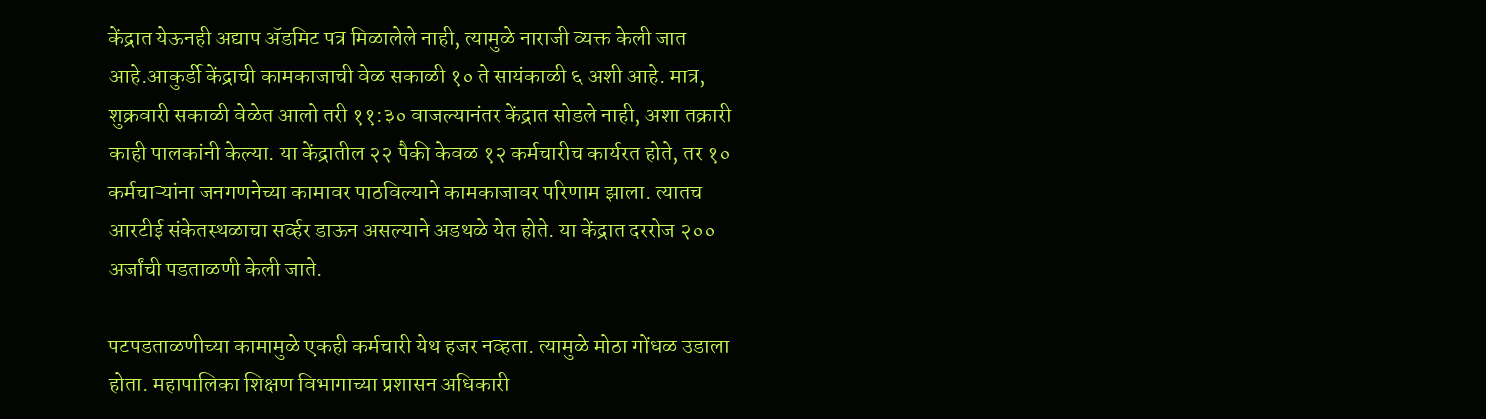केंद्रात येऊनही अद्याप ॲडमिट पत्र मिळालेले नाही, त्यामुळे नाराजी व्यक्त केली जात आहे.आकुर्डी केंद्राची कामकाजाची वेळ सकाळी १० ते सायंकाळी ६ अशी आहे. मात्र, शुक्रवारी सकाळी वेळेत आलो तरी ११:३० वाजल्यानंतर केंद्रात सोडले नाही, अशा तक्रारी काही पालकांनी केल्या. या केंद्रातील २२ पैकी केवळ १२ कर्मचारीच कार्यरत होते, तर १० कर्मचाऱ्यांना जनगणनेच्या कामावर पाठविल्याने कामकाजावर परिणाम झाला. त्यातच आरटीई संकेतस्थळाचा सर्व्हर डाऊन असल्याने अडथळे येत होते. या केंद्रात दररोज २०० अर्जांची पडताळणी केली जाते.

पटपडताळणीच्या कामामुळे एकही कर्मचारी येथ हजर नव्हता. त्यामुळे मोठा गोंधळ उडाला होता. महापालिका शिक्षण विभागाच्या प्रशासन अधिकारी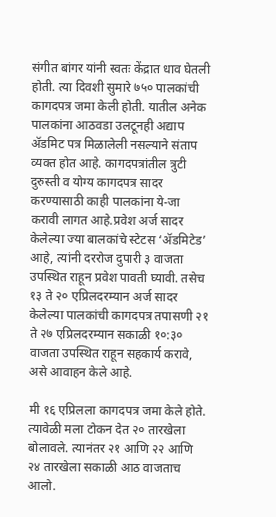संगीत बांगर यांनी स्वतः केंद्रात धाव घेतली होती. त्या दिवशी सुमारे ७५० पालकांची कागदपत्र जमा केली होती. यातील अनेक पालकांना आठवडा उलटूनही अद्याप ॲडमिट पत्र मिळालेली नसल्याने संताप व्यक्त होत आहे. कागदपत्रांतील त्रुटी दुरुस्ती व योग्य कागदपत्र सादर करण्यासाठी काही पालकांना ये-जा करावी लागत आहे.प्रवेश अर्ज सादर केलेल्या ज्या बालकांचे स्टेटस ‘ॲडमिटेड’ आहे, त्यांनी दररोज दुपारी ३ वाजता उपस्थित राहून प्रवेश पावती घ्यावी. तसेच १३ ते २० एप्रिलदरम्यान अर्ज सादर केलेल्या पालकांची कागदपत्र तपासणी २१ ते २७ एप्रिलदरम्यान सकाळी १०:३० वाजता उपस्थित राहून सहकार्य करावे, असे आवाहन केले आहे.

मी १६ एप्रिलला कागदपत्र जमा केले होते. त्यावेळी मला टोकन देत २० तारखेला बोलावले. त्यानंतर २१ आणि २२ आणि २४ तारखेला सकाळी आठ वाजताच आलो.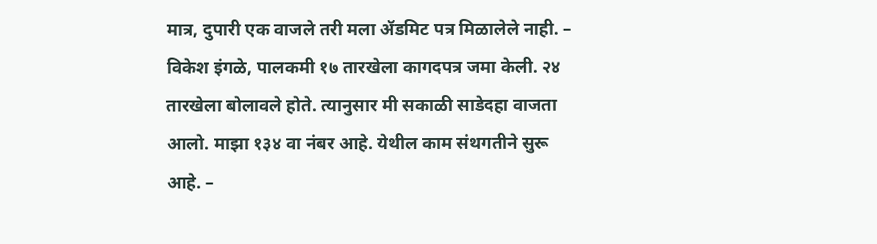मात्र, दुपारी एक वाजले तरी मला ॲडमिट पत्र मिळालेले नाही. – विकेश इंगळे, पालकमी १७ तारखेला कागदपत्र जमा केली. २४ तारखेला बोलावले होते. त्यानुसार मी सकाळी साडेदहा वाजता आलो. माझा १३४ वा नंबर आहे. येथील काम संथगतीने सुरू आहे. –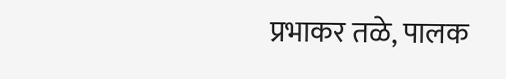प्रभाकर तळे, पालक